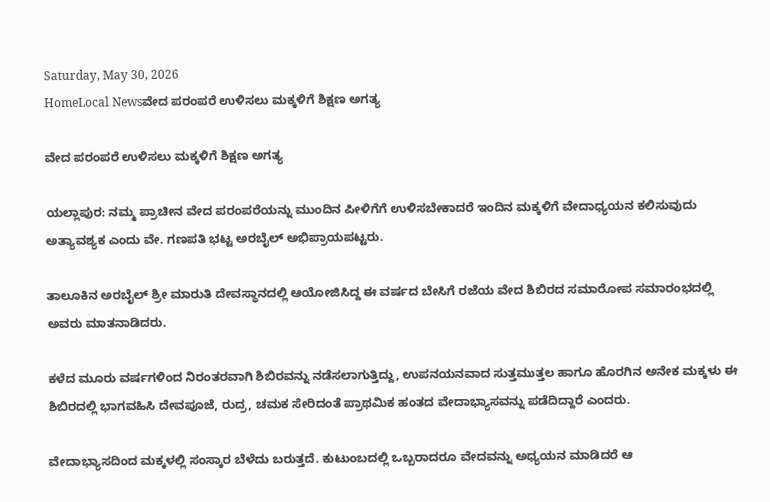Saturday, May 30, 2026
HomeLocal Newsವೇದ ಪರಂಪರೆ ಉಳಿಸಲು ಮಕ್ಕಳಿಗೆ ಶಿಕ್ಷಣ ಅಗತ್ಯ

ವೇದ ಪರಂಪರೆ ಉಳಿಸಲು ಮಕ್ಕಳಿಗೆ ಶಿಕ್ಷಣ ಅಗತ್ಯ

ಯಲ್ಲಾಪುರ: ನಮ್ಮ ಪ್ರಾಚೀನ ವೇದ ಪರಂಪರೆಯನ್ನು ಮುಂದಿನ ಪೀಳಿಗೆಗೆ ಉಳಿಸಬೇಕಾದರೆ ಇಂದಿನ ಮಕ್ಕಳಿಗೆ ವೇದಾಧ್ಯಯನ ಕಲಿಸುವುದು ಅತ್ಯಾವಶ್ಯಕ ಎಂದು ವೇ. ಗಣಪತಿ ಭಟ್ಟ ಅರಬೈಲ್ ಅಭಿಪ್ರಾಯಪಟ್ಟರು.

ತಾಲೂಕಿನ ಅರಬೈಲ್ ಶ್ರೀ ಮಾರುತಿ ದೇವಸ್ಥಾನದಲ್ಲಿ ಆಯೋಜಿಸಿದ್ದ ಈ ವರ್ಷದ ಬೇಸಿಗೆ ರಜೆಯ ವೇದ ಶಿಬಿರದ ಸಮಾರೋಪ ಸಮಾರಂಭದಲ್ಲಿ ಅವರು ಮಾತನಾಡಿದರು.

ಕಳೆದ ಮೂರು ವರ್ಷಗಳಿಂದ ನಿರಂತರವಾಗಿ ಶಿಬಿರವನ್ನು ನಡೆಸಲಾಗುತ್ತಿದ್ದು, ಉಪನಯನವಾದ ಸುತ್ತಮುತ್ತಲ ಹಾಗೂ ಹೊರಗಿನ ಅನೇಕ ಮಕ್ಕಳು ಈ ಶಿಬಿರದಲ್ಲಿ ಭಾಗವಹಿಸಿ ದೇವಪೂಜೆ, ರುದ್ರ, ಚಮಕ ಸೇರಿದಂತೆ ಪ್ರಾಥಮಿಕ ಹಂತದ ವೇದಾಭ್ಯಾಸವನ್ನು ಪಡೆದಿದ್ದಾರೆ ಎಂದರು.

ವೇದಾಭ್ಯಾಸದಿಂದ ಮಕ್ಕಳಲ್ಲಿ ಸಂಸ್ಕಾರ ಬೆಳೆದು ಬರುತ್ತದೆ. ಕುಟುಂಬದಲ್ಲಿ ಒಬ್ಬರಾದರೂ ವೇದವನ್ನು ಅಧ್ಯಯನ ಮಾಡಿದರೆ ಆ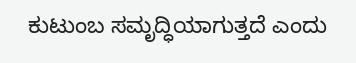ಕುಟುಂಬ ಸಮೃದ್ಧಿಯಾಗುತ್ತದೆ ಎಂದು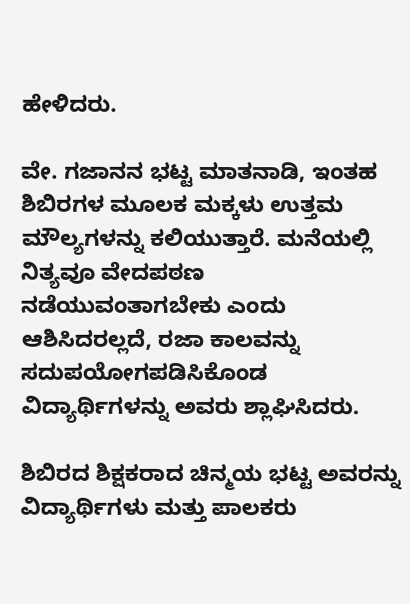ಹೇಳಿದರು.

ವೇ. ಗಜಾನನ ಭಟ್ಟ ಮಾತನಾಡಿ, ಇಂತಹ ಶಿಬಿರಗಳ ಮೂಲಕ ಮಕ್ಕಳು ಉತ್ತಮ ಮೌಲ್ಯಗಳನ್ನು ಕಲಿಯುತ್ತಾರೆ. ಮನೆಯಲ್ಲಿ ನಿತ್ಯವೂ ವೇದಪಠಣ ನಡೆಯುವಂತಾಗಬೇಕು ಎಂದು ಆಶಿಸಿದರಲ್ಲದೆ, ರಜಾ ಕಾಲವನ್ನು ಸದುಪಯೋಗಪಡಿಸಿಕೊಂಡ ವಿದ್ಯಾರ್ಥಿಗಳನ್ನು ಅವರು ಶ್ಲಾಘಿಸಿದರು.

ಶಿಬಿರದ ಶಿಕ್ಷಕರಾದ ಚಿನ್ಮಯ ಭಟ್ಟ ಅವರನ್ನು ವಿದ್ಯಾರ್ಥಿಗಳು ಮತ್ತು ಪಾಲಕರು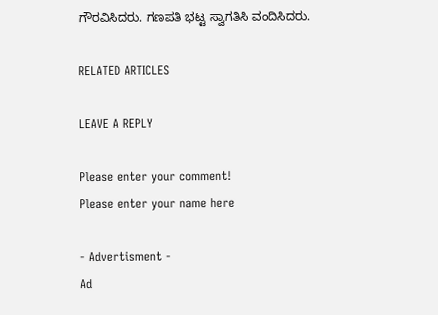ಗೌರವಿಸಿದರು. ಗಣಪತಿ ಭಟ್ಟ ಸ್ವಾಗತಿಸಿ ವಂದಿಸಿದರು.

RELATED ARTICLES

LEAVE A REPLY

Please enter your comment!
Please enter your name here

- Advertisment -
Ad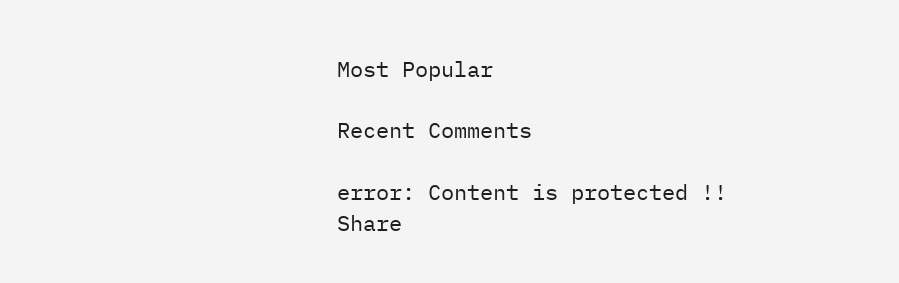Most Popular

Recent Comments

error: Content is protected !!
Share